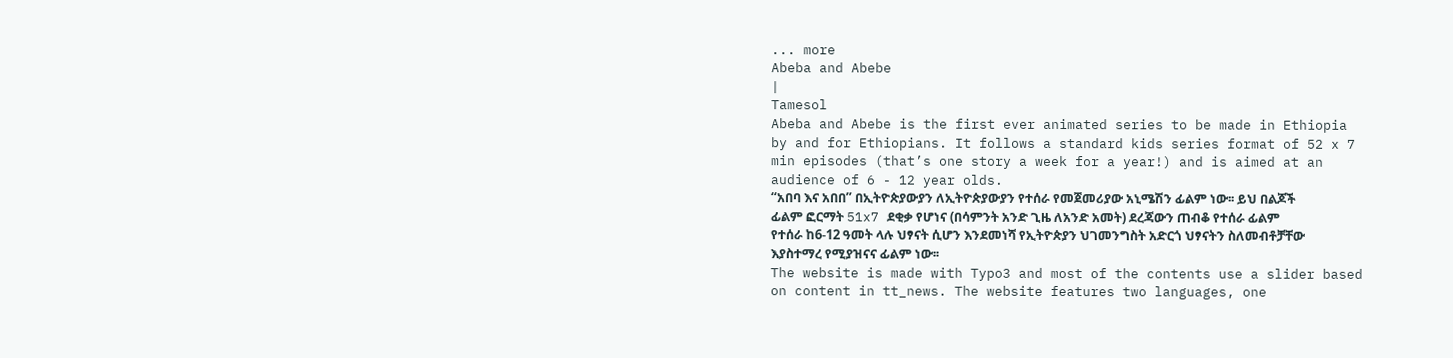... more
Abeba and Abebe
|
Tamesol
Abeba and Abebe is the first ever animated series to be made in Ethiopia by and for Ethiopians. It follows a standard kids series format of 52 x 7 min episodes (that’s one story a week for a year!) and is aimed at an audience of 6 - 12 year olds.
“አበባ እና አበበ” በኢትዮጵያውያን ለኢትዮጵያውያን የተሰራ የመጀመሪያው አኒሜሽን ፊልም ነው፡፡ ይህ በልጆች ፊልም ፎርማት 51x7 ደቂቃ የሆነና (በሳምንት አንድ ጊዜ ለአንድ አመት) ደረጃውን ጠብቆ የተሰራ ፊልም የተሰራ ከ6-12 ዓመት ላሉ ህፃናት ሲሆን እንደመነሻ የኢትዮጵያን ህገመንግስት አድርጎ ህፃናትን ስለመብቶቻቸው እያስተማረ የሚያዝናና ፊልም ነው፡፡
The website is made with Typo3 and most of the contents use a slider based on content in tt_news. The website features two languages, one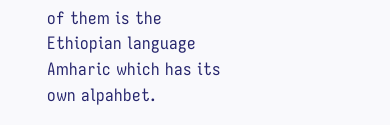of them is the Ethiopian language Amharic which has its own alpahbet.